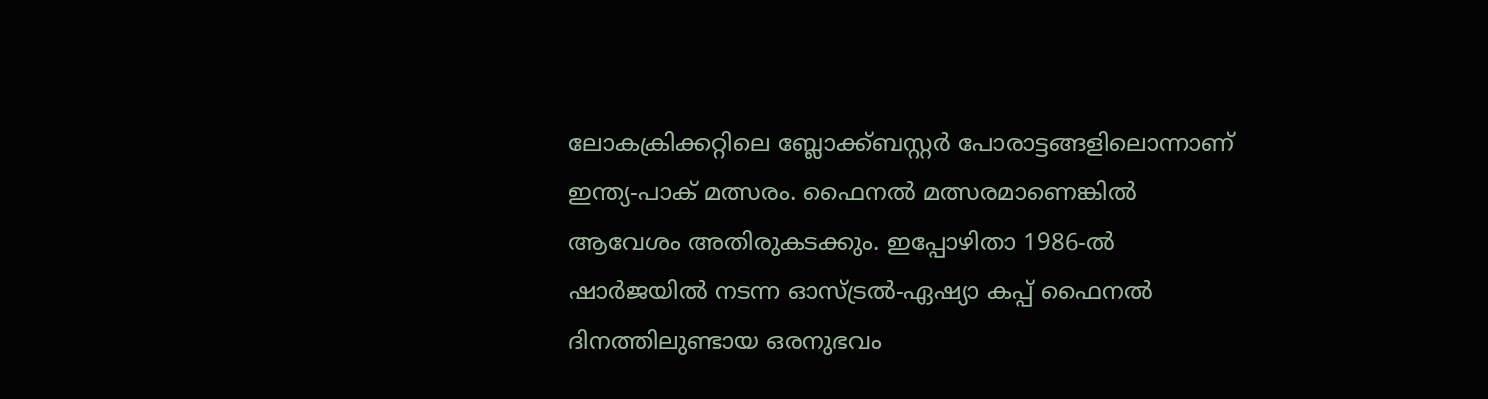ലോകക്രിക്കറ്റിലെ ബ്ലോക്ക്ബസ്റ്റര്‍ പോരാട്ടങ്ങളിലൊന്നാണ് ഇന്ത്യ-പാക് മത്സരം. ഫൈനല്‍ മത്സരമാണെങ്കില്‍ ആവേശം അതിരുകടക്കും. ഇപ്പോഴിതാ 1986-ല്‍ ഷാര്‍ജയില്‍ നടന്ന ഓസ്ട്രല്‍-ഏഷ്യാ കപ്പ് ഫൈനൽ ദിനത്തിലുണ്ടായ ഒരനുഭവം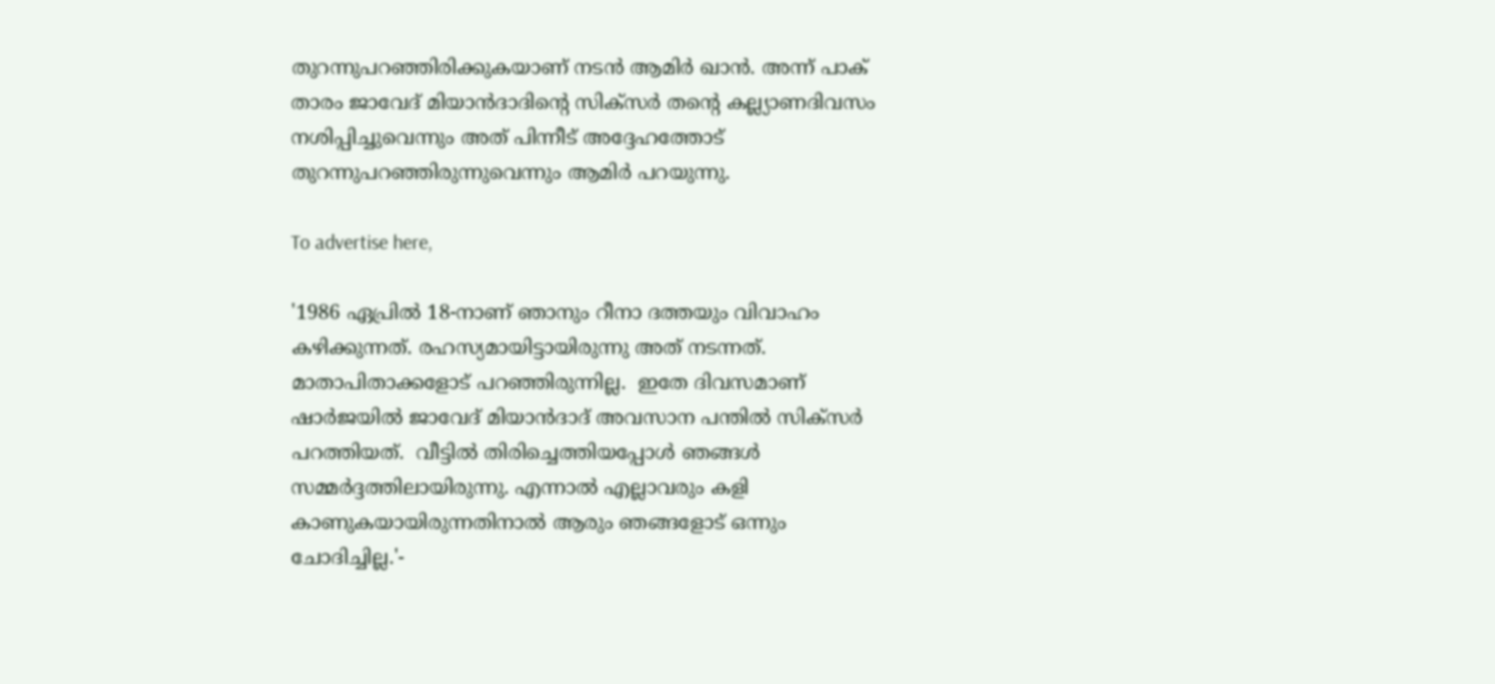തുറന്നുപറഞ്ഞിരിക്കുകയാണ് നടന്‍ ആമിര്‍ ഖാന്‍. അന്ന് പാക് താരം ജാവേദ് മിയാൻദാദിന്റെ സിക്സർ തന്റെ കല്ല്യാണദിവസം നശിപ്പിച്ചുവെന്നും അത് പിന്നീട് അദ്ദേഹത്തോട്‌ തുറന്നുപറഞ്ഞിരുന്നുവെന്നും ആമിർ പറയുന്നു.

To advertise here,

'1986 ഏപ്രിൽ 18-നാണ് ഞാനും റീനാ ദത്തയും വിവാഹം കഴിക്കുന്നത്. രഹസ്യമായിട്ടായിരുന്നു അത് നടന്നത്. മാതാപിതാക്കളോട് പറഞ്ഞിരുന്നില്ല.  ഇതേ ദിവസമാണ് ഷാർജയിൽ ജാവേദ് മിയാൻദാദ് അവസാന പന്തിൽ സിക്സർ പറത്തിയത്.  വീട്ടിൽ തിരിച്ചെത്തിയപ്പോൾ ഞങ്ങൾ സമ്മർദ്ദത്തിലായിരുന്നു. എന്നാൽ എല്ലാവരും കളി കാണുകയായിരുന്നതിനാൽ ആരും ഞങ്ങളോട് ഒന്നും ചോദിച്ചില്ല.'-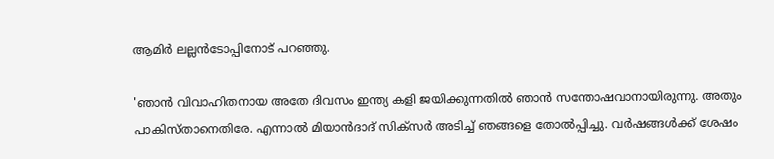ആമിർ ലല്ലൻടോപ്പിനോട് പറഞ്ഞു.

'ഞാൻ വിവാഹിതനായ അതേ ദിവസം ഇന്ത്യ കളി ജയിക്കുന്നതിൽ ഞാൻ സന്തോഷവാനായിരുന്നു. അതും പാകിസ്താനെതിരേ. എന്നാൽ മിയാൻദാദ് സിക്സർ അടിച്ച് ഞങ്ങളെ തോൽപ്പിച്ചു. വർഷങ്ങൾക്ക് ശേഷം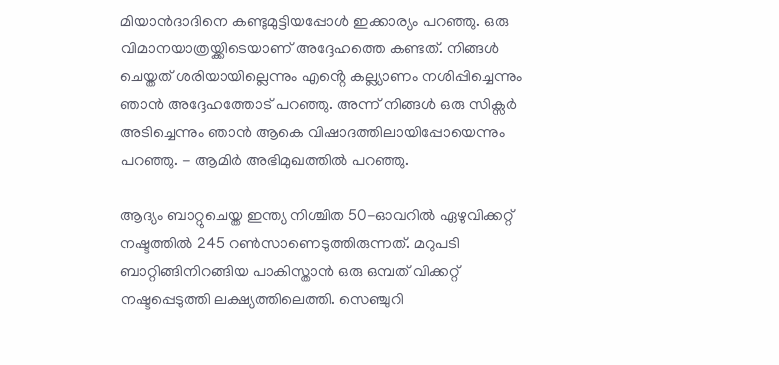മിയാൻദാദിനെ കണ്ടുമുട്ടിയപ്പോൾ ഇക്കാര്യം പറഞ്ഞു. ഒരു വിമാനയാത്രയ്ക്കിടെയാണ് അദ്ദേഹത്തെ കണ്ടത്‌. നിങ്ങൾ ചെയ്തത് ശരിയായില്ലെന്നും എൻ്റെ കല്ല്യാണം നശിപ്പിച്ചെന്നും ഞാൻ അദ്ദേഹത്തോട് പറഞ്ഞു. അന്ന് നിങ്ങൾ ഒരു സിക്സർ അടിച്ചെന്നും ഞാൻ ആകെ വിഷാദത്തിലായിപ്പോയെന്നും പറഞ്ഞു. - ആമിർ അഭിമുഖത്തില്‍ പറഞ്ഞു.

ആദ്യം ബാറ്റുചെയ്ത ഇന്ത്യ നിശ്ചിത 50-ഓവറില്‍ ഏഴുവിക്കറ്റ് നഷ്ടത്തില്‍ 245 റണ്‍സാണെടുത്തിരുന്നത്. മറുപടി ബാറ്റിങ്ങിനിറങ്ങിയ പാകിസ്താന്‍ ഒരു ഒമ്പത് വിക്കറ്റ് നഷ്ടപ്പെടുത്തി ലക്ഷ്യത്തിലെത്തി. സെഞ്ചുറി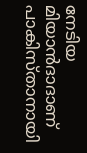നേടിയ മിയാന്‍ദാദാണ് പാകിസ്താനായി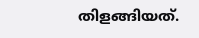തിളങ്ങിയത്.